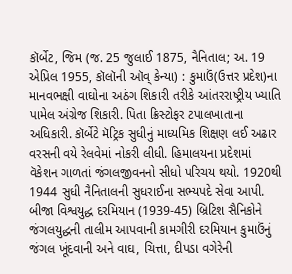કૉર્બેટ, જિમ (જ. 25 જુલાઈ 1875, નૈનિતાલ; અ. 19 એપ્રિલ 1955, કૉલૉની ઑવ્ કેન્યા) : કુમાઉં(ઉત્તર પ્રદેશ)ના માનવભક્ષી વાઘોના અઠંગ શિકારી તરીકે આંતરરાષ્ટ્રીય ખ્યાતિ પામેલ અંગ્રેજ શિકારી. પિતા ક્રિસ્ટોફર ટપાલખાતાના અધિકારી. કૉર્બેટે મૅટ્રિક સુધીનું માધ્યમિક શિક્ષણ લઈ અઢાર વરસની વયે રેલવેમાં નોકરી લીધી. હિમાલયના પ્રદેશમાં  વૅકેશન ગાળતાં જંગલજીવનનો સીધો પરિચય થયો. 1920થી 1944 સુધી નૈનિતાલની સુધરાઈના સભ્યપદે સેવા આપી. બીજા વિશ્વયુદ્ધ દરમિયાન (1939-45) બ્રિટિશ સૈનિકોને જંગલયુદ્ધની તાલીમ આપવાની કામગીરી દરમિયાન કુમાઉંનું જંગલ ખૂંદવાની અને વાઘ, ચિત્તા, દીપડા વગેરેની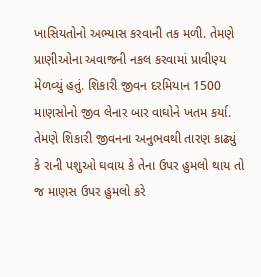ખાસિયતોનો અભ્યાસ કરવાની તક મળી. તેમણે પ્રાણીઓના અવાજની નકલ કરવામાં પ્રાવીણ્ય મેળવ્યું હતું. શિકારી જીવન દરમિયાન 1500 માણસોનો જીવ લેનાર બાર વાઘોને ખતમ કર્યા. તેમણે શિકારી જીવનના અનુભવથી તારણ કાઢ્યું કે રાની પશુઓ ઘવાય કે તેના ઉપર હુમલો થાય તો જ માણસ ઉપર હુમલો કરે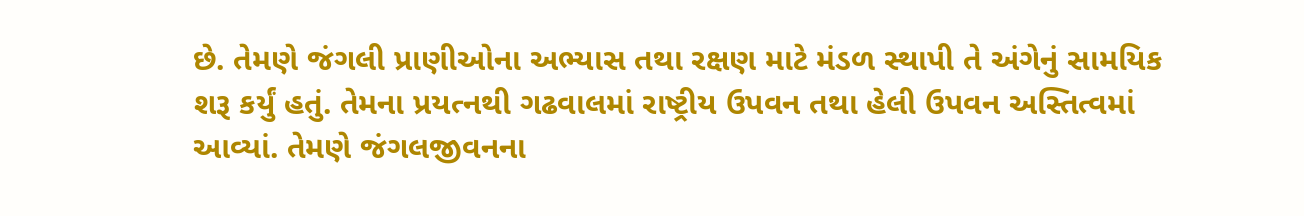છે. તેમણે જંગલી પ્રાણીઓના અભ્યાસ તથા રક્ષણ માટે મંડળ સ્થાપી તે અંગેનું સામયિક શરૂ કર્યું હતું. તેમના પ્રયત્નથી ગઢવાલમાં રાષ્ટ્રીય ઉપવન તથા હેલી ઉપવન અસ્તિત્વમાં આવ્યાં. તેમણે જંગલજીવનના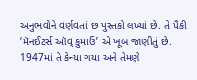અનુભવોને વર્ણવતાં છ પુસ્તકો લખ્યાં છે. તે પૈકી ‘મૅનઈટર્સ ઑવ્ કુમાઉં’ એ ખૂબ જાણીતું છે. 1947માં તે કેન્યા ગયા અને તેમણે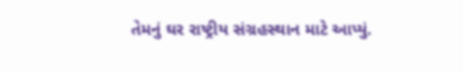તેમનું ઘર રાષ્ટ્રીય સંગ્રહસ્થાન માટે આપ્યું.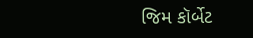જિમ કૉર્બેટ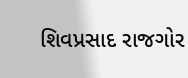શિવપ્રસાદ રાજગોર